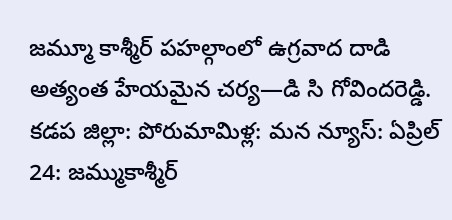జమ్మూ కాశ్మీర్ పహల్గాంలో ఉగ్రవాద దాడి అత్యంత హేయమైన చర్య—డి సి గోవిందరెడ్డి.
కడప జిల్లా: పోరుమామిళ్ల: మన న్యూస్: ఏప్రిల్ 24: జమ్ముకాశ్మీర్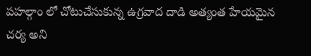పహల్గాం లో చోటుచేసుకున్న ఉగ్రవాద దాడి అత్యంత హేయమైన చర్య అని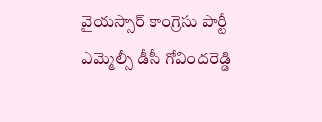వైయస్సార్ కాంగ్రెసు పార్టీ ఎమ్మెల్సీ డీసీ గోవిందరెడ్డి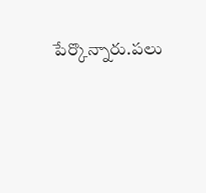పేర్కొన్నారు.పలు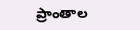ప్రాంతాల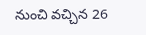నుంచి వచ్చిన 26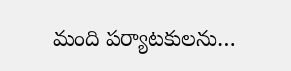మంది పర్యాటకులను…